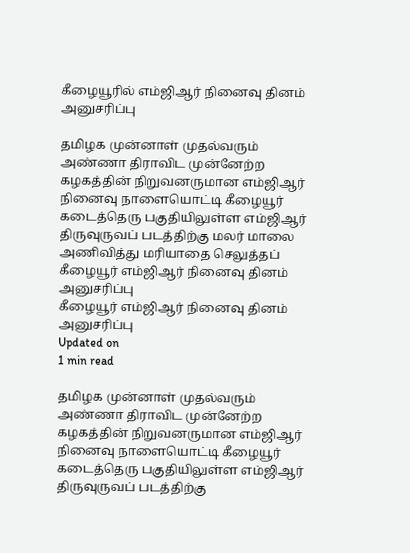கீழையூரில் எம்ஜிஆர் நினைவு தினம் அனுசரிப்பு

தமிழக முன்னாள் முதல்வரும் அண்ணா திராவிட முன்னேற்ற கழகத்தின் நிறுவனருமான எம்ஜிஆர் நினைவு நாளையொட்டி கீழையூர் கடைத்தெரு பகுதியிலுள்ள எம்ஜிஆர் திருவுருவப் படத்திற்கு மலர் மாலை அணிவித்து மரியாதை செலுத்தப்
கீழையூர் எம்ஜிஆர் நினைவு தினம் அனுசரிப்பு
கீழையூர் எம்ஜிஆர் நினைவு தினம் அனுசரிப்பு
Updated on
1 min read

தமிழக முன்னாள் முதல்வரும் அண்ணா திராவிட முன்னேற்ற கழகத்தின் நிறுவனருமான எம்ஜிஆர் நினைவு நாளையொட்டி கீழையூர் கடைத்தெரு பகுதியிலுள்ள எம்ஜிஆர் திருவுருவப் படத்திற்கு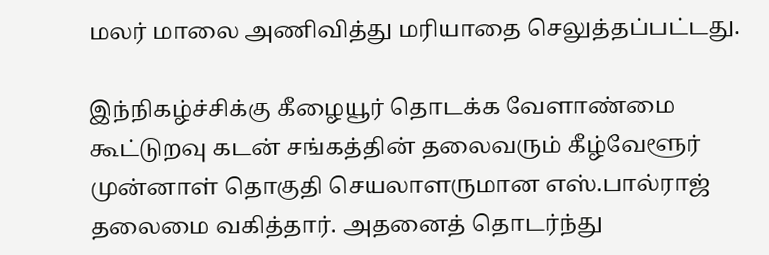மலர் மாலை அணிவித்து மரியாதை செலுத்தப்பட்டது.

இந்நிகழ்ச்சிக்கு கீழையூர் தொடக்க வேளாண்மை கூட்டுறவு கடன் சங்கத்தின் தலைவரும் கீழ்வேளூர் முன்னாள் தொகுதி செயலாளருமான எஸ்.பால்ராஜ் தலைமை வகித்தார். அதனைத் தொடர்ந்து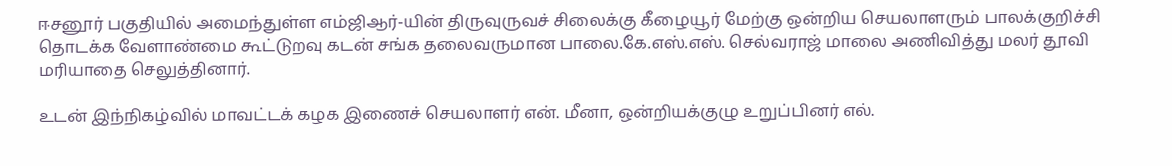ஈசனூர் பகுதியில் அமைந்துள்ள எம்ஜிஆர்-யின் திருவுருவச் சிலைக்கு கீழையூர் மேற்கு ஒன்றிய செயலாளரும் பாலக்குறிச்சி தொடக்க வேளாண்மை கூட்டுறவு கடன் சங்க தலைவருமான பாலை.கே.எஸ்.எஸ். செல்வராஜ் மாலை அணிவித்து மலர் தூவி மரியாதை செலுத்தினார்.

உடன் இந்நிகழ்வில் மாவட்டக் கழக இணைச் செயலாளர் என். மீனா, ஒன்றியக்குழு உறுப்பினர் எல்.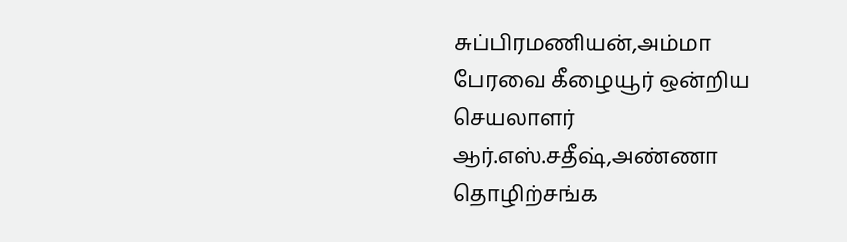சுப்பிரமணியன்,அம்மா பேரவை கீழையூர் ஒன்றிய செயலாளர் ஆர்.எஸ்.சதீஷ்,அண்ணா தொழிற்சங்க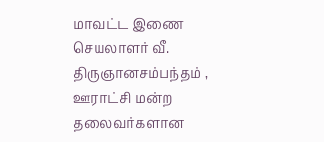மாவட்ட இணை செயலாளர் வீ. திருஞானசம்பந்தம் , ஊராட்சி மன்ற தலைவர்களான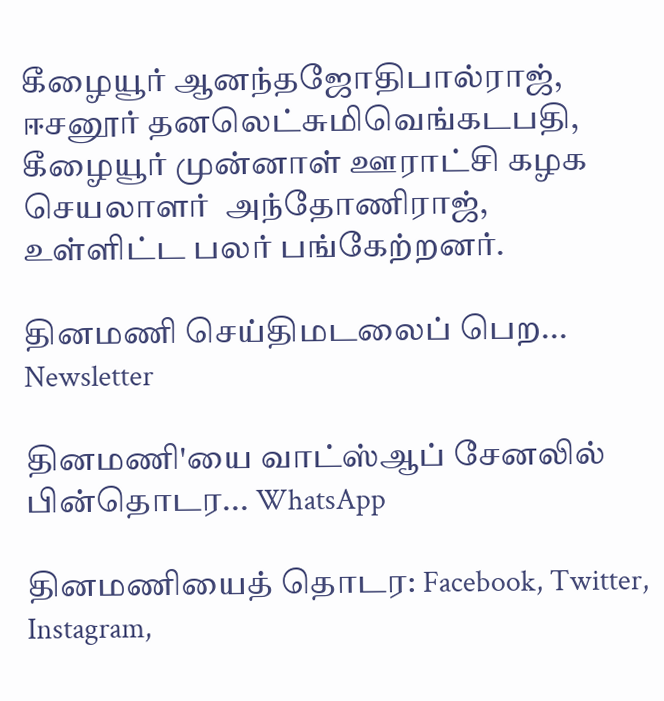கீழையூர் ஆனந்தஜோதிபால்ராஜ், ஈசனூர் தனலெட்சுமிவெங்கடபதி, கீழையூர் முன்னாள் ஊராட்சி கழக செயலாளர்  அந்தோணிராஜ்,
உள்ளிட்ட பலர் பங்கேற்றனர்.

தினமணி செய்திமடலைப் பெற... Newsletter

தினமணி'யை வாட்ஸ்ஆப் சேனலில் பின்தொடர... WhatsApp

தினமணியைத் தொடர: Facebook, Twitter, Instagram,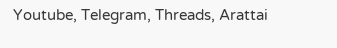Youtube, Telegram, Threads, Arattai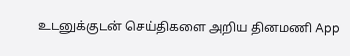உடனுக்குடன் செய்திகளை அறிய தினமணி App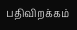பதிவிறக்கம்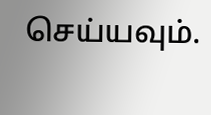செய்யவும்.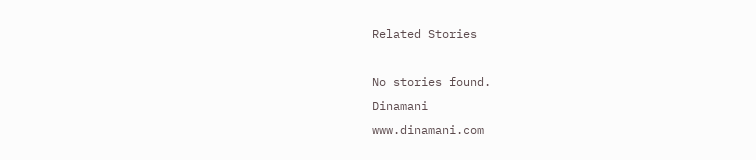Related Stories

No stories found.
Dinamani
www.dinamani.com